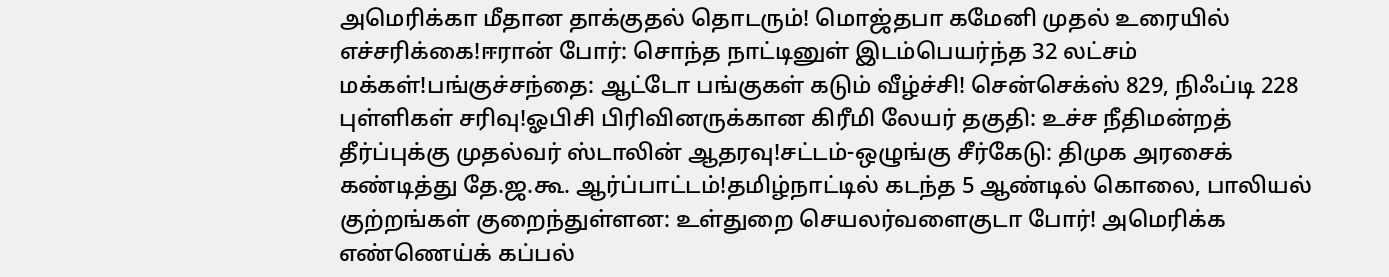அமெரிக்கா மீதான தாக்குதல் தொடரும்! மொஜ்தபா கமேனி முதல் உரையில் எச்சரிக்கை!ஈரான் போர்: சொந்த நாட்டினுள் இடம்பெயர்ந்த 32 லட்சம் மக்கள்!பங்குச்சந்தை: ஆட்டோ பங்குகள் கடும் வீழ்ச்சி! சென்செக்ஸ் 829, நிஃப்டி 228 புள்ளிகள் சரிவு!ஓபிசி பிரிவினருக்கான கிரீமி லேயர் தகுதி: உச்ச நீதிமன்றத் தீர்ப்புக்கு முதல்வர் ஸ்டாலின் ஆதரவு!சட்டம்-ஒழுங்கு சீர்கேடு: திமுக அரசைக் கண்டித்து தே.ஜ.கூ. ஆர்ப்பாட்டம்!தமிழ்நாட்டில் கடந்த 5 ஆண்டில் கொலை, பாலியல் குற்றங்கள் குறைந்துள்ளன: உள்துறை செயலர்வளைகுடா போர்! அமெரிக்க எண்ணெய்க் கப்பல்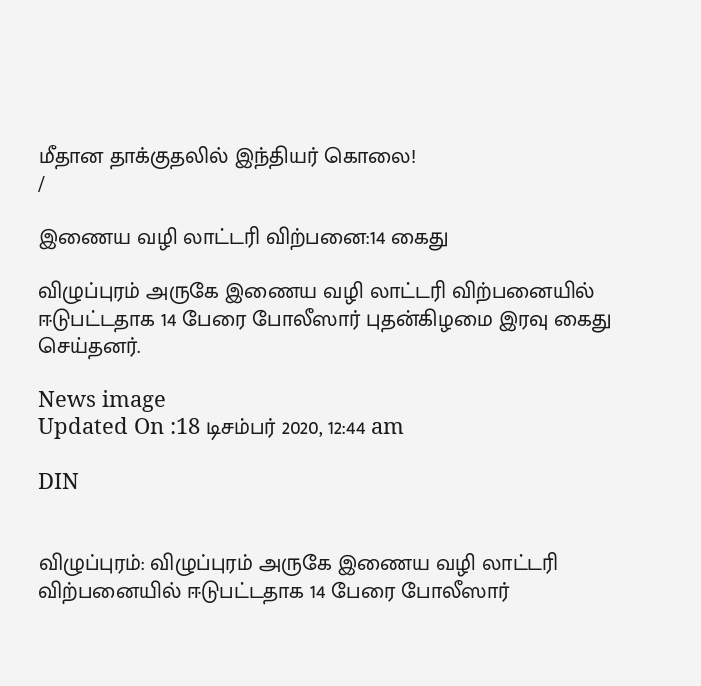மீதான தாக்குதலில் இந்தியர் கொலை!
/

இணைய வழி லாட்டரி விற்பனை:14 கைது

விழுப்புரம் அருகே இணைய வழி லாட்டரி விற்பனையில் ஈடுபட்டதாக 14 பேரை போலீஸார் புதன்கிழமை இரவு கைது செய்தனர்.

News image
Updated On :18 டிசம்பர் 2020, 12:44 am

DIN


விழுப்புரம்: விழுப்புரம் அருகே இணைய வழி லாட்டரி விற்பனையில் ஈடுபட்டதாக 14 பேரை போலீஸார்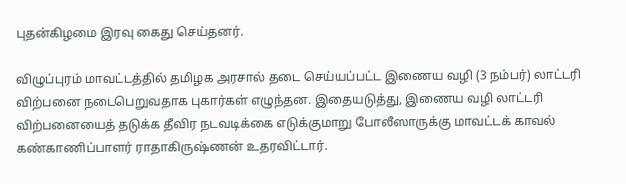புதன்கிழமை இரவு கைது செய்தனர்.

விழுப்புரம் மாவட்டத்தில் தமிழக அரசால் தடை செய்யப்பட்ட இணைய வழி (3 நம்பர்) லாட்டரி விற்பனை நடைபெறுவதாக புகார்கள் எழுந்தன. இதையடுத்து, இணைய வழி லாட்டரி விற்பனையைத் தடுக்க தீவிர நடவடிக்கை எடுக்குமாறு போலீஸாருக்கு மாவட்டக் காவல் கண்காணிப்பாளர் ராதாகிருஷ்ணன் உதரவிட்டார்.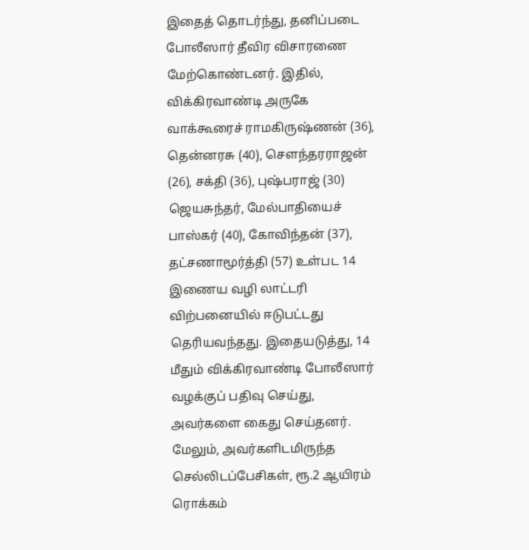இதைத் தொடர்ந்து, தனிப்படை போலீஸார் தீவிர விசாரணை மேற்கொண்டனர். இதில், விக்கிரவாண்டி அருகே வாக்கூரைச் ராமகிருஷ்ணன் (36), தென்னரசு (40), செளந்தரராஜன் (26), சக்தி (36), புஷ்பராஜ் (30) ஜெயசுந்தர், மேல்பாதியைச் பாஸ்கர் (40), கோவிந்தன் (37), தட்சணாமூர்த்தி (57) உள்பட 14 இணைய வழி லாட்டரி விற்பனையில் ஈடுபட்டது தெரியவந்தது. இதையடுத்து, 14 மீதும் விக்கிரவாண்டி போலீஸார் வழக்குப் பதிவு செய்து, அவர்களை கைது செய்தனர். மேலும், அவர்களிடமிருந்த செல்லிடப்பேசிகள், ரூ.2 ஆயிரம் ரொக்கம்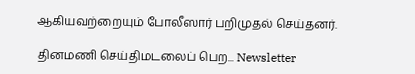ஆகியவற்றையும் போலீஸார் பறிமுதல் செய்தனர்.

தினமணி செய்திமடலைப் பெற... Newsletter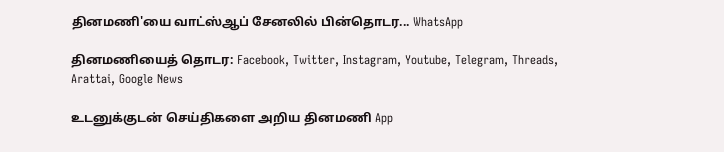தினமணி'யை வாட்ஸ்ஆப் சேனலில் பின்தொடர... WhatsApp

தினமணியைத் தொடர: Facebook, Twitter, Instagram, Youtube, Telegram, Threads, Arattai, Google News

உடனுக்குடன் செய்திகளை அறிய தினமணி App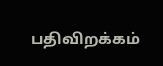பதிவிறக்கம்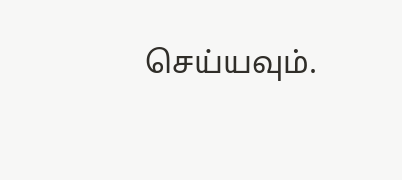செய்யவும்.